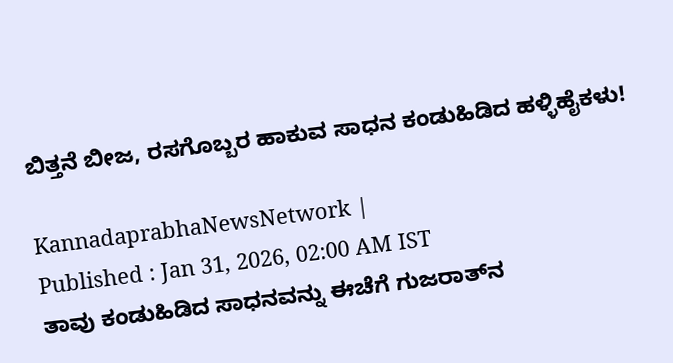ಬಿತ್ತನೆ ಬೀಜ, ರಸಗೊಬ್ಬರ ಹಾಕುವ ಸಾಧನ ಕಂಡುಹಿಡಿದ ಹಳ್ಳಿಹೈಕಳು!

KannadaprabhaNewsNetwork |
Published : Jan 31, 2026, 02:00 AM IST
ತಾವು ಕಂಡುಹಿಡಿದ ಸಾಧನವನ್ನು ಈಚೆಗೆ ಗುಜರಾತ್‌ನ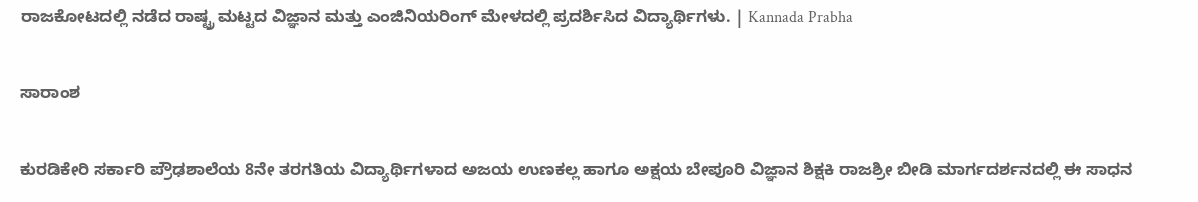ರಾಜಕೋಟದಲ್ಲಿ ನಡೆದ ರಾಷ್ಟ್ರ ಮಟ್ಟದ ವಿಜ್ಞಾನ ಮತ್ತು ಎಂಜಿನಿಯರಿಂಗ್ ಮೇಳದಲ್ಲಿ ಪ್ರದರ್ಶಿಸಿದ ವಿದ್ಯಾರ್ಥಿಗಳು. | Kannada Prabha

ಸಾರಾಂಶ

ಕುರಡಿಕೇರಿ ಸರ್ಕಾರಿ ಪ್ರೌಢಶಾಲೆಯ 8ನೇ ತರಗತಿಯ ವಿದ್ಯಾರ್ಥಿಗಳಾದ ಅಜಯ ಉಣಕಲ್ಲ ಹಾಗೂ ಅಕ್ಷಯ ಬೇಪೂರಿ ವಿಜ್ಞಾನ ಶಿಕ್ಷಕಿ ರಾಜಶ್ರೀ ಬೀಡಿ ಮಾರ್ಗದರ್ಶನದಲ್ಲಿ ಈ ಸಾಧನ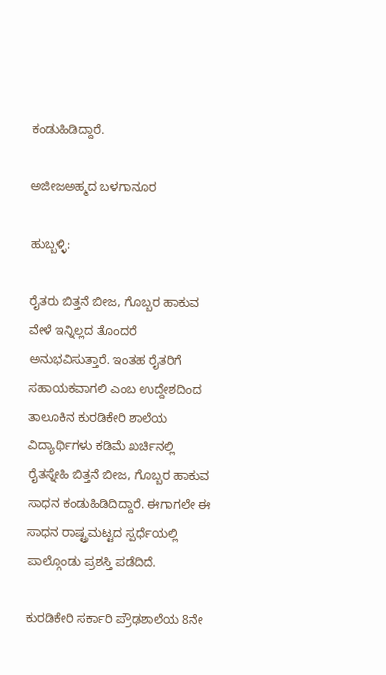ಕಂಡುಹಿಡಿದ್ದಾರೆ.

ಅಜೀಜಅಹ್ಮದ ಬಳಗಾನೂರ

ಹುಬ್ಬಳ್ಳಿ:

ರೈತರು ಬಿತ್ತನೆ ಬೀಜ, ಗೊಬ್ಬರ ಹಾಕುವ ವೇಳೆ ಇನ್ನಿಲ್ಲದ ತೊಂದರೆ ಅನುಭವಿಸುತ್ತಾರೆ. ಇಂತಹ ರೈತರಿಗೆ ಸಹಾಯಕವಾಗಲಿ ಎಂಬ ಉದ್ದೇಶದಿಂದ ತಾಲೂಕಿನ ಕುರಡಿಕೇರಿ ಶಾಲೆಯ ವಿದ್ಯಾರ್ಥಿಗಳು ಕಡಿಮೆ ಖರ್ಚಿನಲ್ಲಿ ರೈತಸ್ನೇಹಿ ಬಿತ್ತನೆ ಬೀಜ, ಗೊಬ್ಬರ ಹಾಕುವ ಸಾಧನ ಕಂಡುಹಿಡಿದಿದ್ದಾರೆ. ಈಗಾಗಲೇ ಈ ಸಾಧನ ರಾಷ್ಟ್ರಮಟ್ಟದ ಸ್ಪರ್ಧೆಯಲ್ಲಿ ಪಾಲ್ಗೊಂಡು ಪ್ರಶಸ್ತಿ ಪಡೆದಿದೆ.

ಕುರಡಿಕೇರಿ ಸರ್ಕಾರಿ ಪ್ರೌಢಶಾಲೆಯ 8ನೇ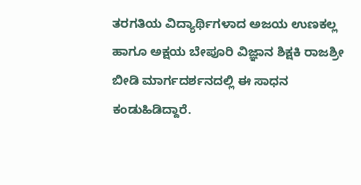ತರಗತಿಯ ವಿದ್ಯಾರ್ಥಿಗಳಾದ ಅಜಯ ಉಣಕಲ್ಲ ಹಾಗೂ ಅಕ್ಷಯ ಬೇಪೂರಿ ವಿಜ್ಞಾನ ಶಿಕ್ಷಕಿ ರಾಜಶ್ರೀ ಬೀಡಿ ಮಾರ್ಗದರ್ಶನದಲ್ಲಿ ಈ ಸಾಧನ ಕಂಡುಹಿಡಿದ್ದಾರೆ.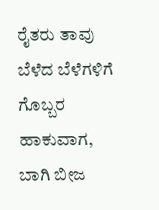ರೈತರು ತಾವು ಬೆಳೆದ ಬೆಳೆಗಳಿಗೆ ಗೊಬ್ಬರ ಹಾಕುವಾಗ, ಬಾಗಿ ಬೀಜ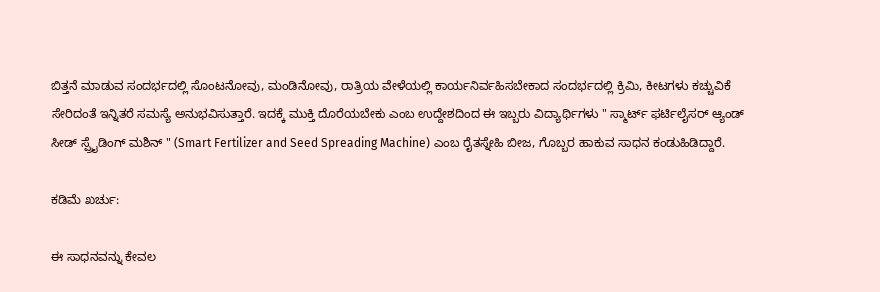ಬಿತ್ತನೆ ಮಾಡುವ ಸಂದರ್ಭದಲ್ಲಿ ಸೊಂಟನೋವು, ಮಂಡಿನೋವು, ರಾತ್ರಿಯ ವೇಳೆಯಲ್ಲಿ ಕಾರ್ಯನಿರ್ವಹಿಸಬೇಕಾದ ಸಂದರ್ಭದಲ್ಲಿ ಕ್ರಿಮಿ, ಕೀಟಗಳು ಕಚ್ಚುವಿಕೆ ಸೇರಿದಂತೆ ಇನ್ನಿತರೆ ಸಮಸ್ಯೆ ಅನುಭವಿಸುತ್ತಾರೆ. ಇದಕ್ಕೆ ಮುಕ್ತಿ ದೊರೆಯಬೇಕು ಎಂಬ ಉದ್ದೇಶದಿಂದ ಈ ಇಬ್ಬರು ವಿದ್ಯಾರ್ಥಿಗಳು " ಸ್ಮಾರ್ಟ್‌ ಫರ್ಟಿಲೈಸರ್‌ ಆ್ಯಂಡ್‌ ಸೀಡ್‌ ಸ್ಪ್ರೈಡಿಂಗ್‌ ಮಶಿನ್‌ " (Smart Fertilizer and Seed Spreading Machine) ಎಂಬ ರೈತಸ್ನೇಹಿ ಬೀಜ, ಗೊಬ್ಬರ ಹಾಕುವ ಸಾಧನ ಕಂಡುಹಿಡಿದ್ದಾರೆ.

ಕಡಿಮೆ ಖರ್ಚು:

ಈ ಸಾಧನವನ್ನು ಕೇವಲ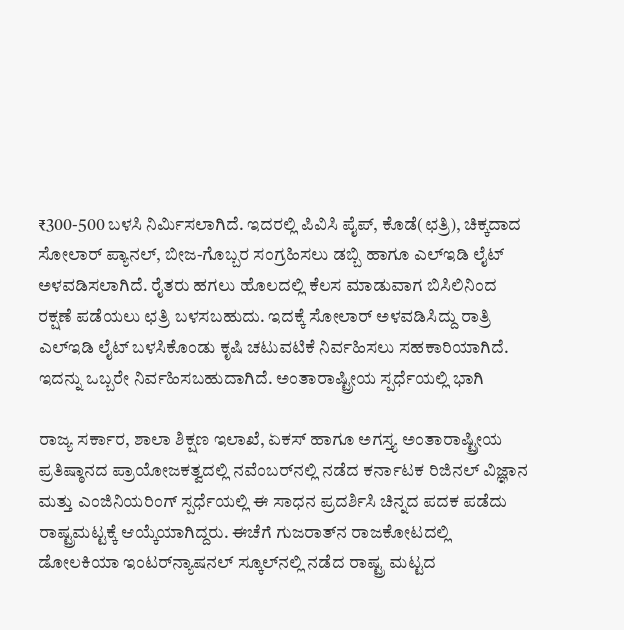₹300-500 ಬಳಸಿ ನಿರ್ಮಿಸಲಾಗಿದೆ. ಇದರಲ್ಲಿ ಪಿವಿಸಿ ಪೈಪ್‌, ಕೊಡೆ(ಛತ್ರಿ), ಚಿಕ್ಕದಾದ ಸೋಲಾರ್‌ ಪ್ಯಾನಲ್‌, ಬೀಜ-ಗೊಬ್ಬರ ಸಂಗ್ರಹಿಸಲು ಡಬ್ಬಿ ಹಾಗೂ ಎಲ್‌ಇಡಿ ಲೈಟ್‌ ಅಳವಡಿಸಲಾಗಿದೆ. ರೈತರು ಹಗಲು ಹೊಲದಲ್ಲಿ ಕೆಲಸ ಮಾಡುವಾಗ ಬಿಸಿಲಿನಿಂದ ರಕ್ಷಣೆ ಪಡೆಯಲು ಛತ್ರಿ ಬಳಸಬಹುದು. ಇದಕ್ಕೆ ಸೋಲಾರ್‌ ಅಳವಡಿಸಿದ್ದು ರಾತ್ರಿ ಎಲ್‌ಇಡಿ ಲೈಟ್‌ ಬಳಸಿಕೊಂಡು ಕೃಷಿ ಚಟುವಟಿಕೆ ನಿರ್ವಹಿಸಲು ಸಹಕಾರಿಯಾಗಿದೆ. ಇದನ್ನು ಒಬ್ಬರೇ ನಿರ್ವಹಿಸಬಹುದಾಗಿದೆ. ಅಂತಾರಾಷ್ಟ್ರೀಯ ಸ್ಪರ್ಧೆಯಲ್ಲಿ ಭಾಗಿ

ರಾಜ್ಯ ಸರ್ಕಾರ, ಶಾಲಾ ಶಿಕ್ಷಣ ಇಲಾಖೆ, ಏಕಸ್‌ ಹಾಗೂ ಅಗಸ್ತ್ಯ ಅಂತಾರಾಷ್ಟ್ರೀಯ ಪ್ರತಿಷ್ಠಾನದ ಪ್ರಾಯೋಜಕತ್ವದಲ್ಲಿ ನವೆಂಬರ್‌ನಲ್ಲಿ ನಡೆದ ಕರ್ನಾಟಕ ರಿಜಿನಲ್‌ ವಿಜ್ಞಾನ ಮತ್ತು ಎಂಜಿನಿಯರಿಂಗ್‌ ಸ್ಪರ್ಧೆಯಲ್ಲಿ ಈ ಸಾಧನ ಪ್ರದರ್ಶಿಸಿ ಚಿನ್ನದ ಪದಕ ಪಡೆದು ರಾಷ್ಟ್ರಮಟ್ಟಕ್ಕೆ ಆಯ್ಕೆಯಾಗಿದ್ದರು. ಈಚೆಗೆ ಗುಜರಾತ್‌ನ ರಾಜಕೋಟದಲ್ಲಿ ಡೋಲಕಿಯಾ ಇಂಟರ್‌ನ್ಯಾಷನಲ್‌ ಸ್ಕೂಲ್‌ನಲ್ಲಿ ನಡೆದ ರಾಷ್ಟ್ರ ಮಟ್ಟದ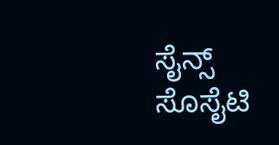ಸೈನ್ಸ್ ಸೊಸೈಟಿ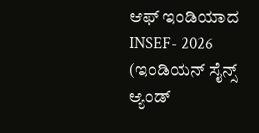ಆಫ್ ಇಂಡಿಯಾದ INSEF- 2026 (ಇಂಡಿಯನ್‌ ಸೈನ್ಸ್‌ ಆ್ಯಂಡ್‌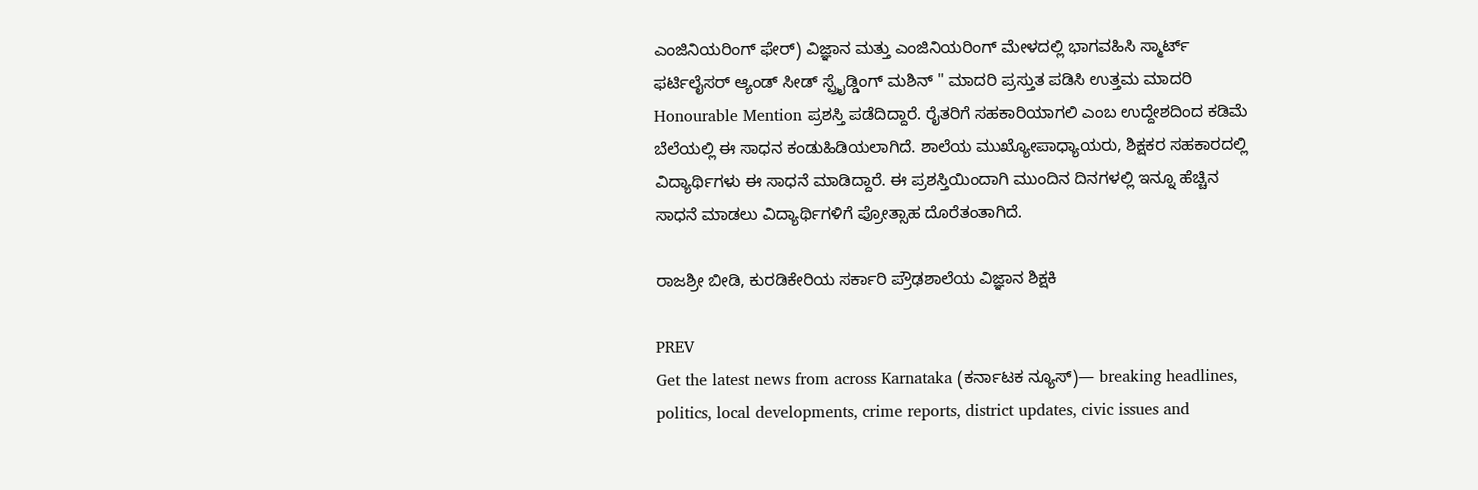ಎಂಜಿನಿಯರಿಂಗ್‌ ಫೇರ್‌) ವಿಜ್ಞಾನ ಮತ್ತು ಎಂಜಿನಿಯರಿಂಗ್ ಮೇಳದಲ್ಲಿ ಭಾಗವಹಿಸಿ ಸ್ಮಾರ್ಟ್‌ ಫರ್ಟಿಲೈಸರ್‌ ಆ್ಯಂಡ್‌ ಸೀಡ್‌ ಸ್ಪ್ರೈಡ್ಡಿಂಗ್‌ ಮಶಿನ್‌ " ಮಾದರಿ ಪ್ರಸ್ತುತ ಪಡಿಸಿ ಉತ್ತಮ ಮಾದರಿ Honourable Mention ಪ್ರಶಸ್ತಿ ಪಡೆದಿದ್ದಾರೆ. ರೈತರಿಗೆ ಸಹಕಾರಿಯಾಗಲಿ ಎಂಬ ಉದ್ದೇಶದಿಂದ ಕಡಿಮೆ ಬೆಲೆಯಲ್ಲಿ ಈ ಸಾಧನ ಕಂಡುಹಿಡಿಯಲಾಗಿದೆ. ಶಾಲೆಯ ಮುಖ್ಯೋಪಾಧ್ಯಾಯರು, ಶಿಕ್ಷಕರ ಸಹಕಾರದಲ್ಲಿ ವಿದ್ಯಾರ್ಥಿಗಳು ಈ ಸಾಧನೆ ಮಾಡಿದ್ದಾರೆ. ಈ ಪ್ರಶಸ್ತಿಯಿಂದಾಗಿ ಮುಂದಿನ ದಿನಗಳಲ್ಲಿ ಇನ್ನೂ ಹೆಚ್ಚಿನ ಸಾಧನೆ ಮಾಡಲು ವಿದ್ಯಾರ್ಥಿಗಳಿಗೆ ಪ್ರೋತ್ಸಾಹ ದೊರೆತಂತಾಗಿದೆ.

ರಾಜಶ್ರೀ ಬೀಡಿ, ಕುರಡಿಕೇರಿಯ ಸರ್ಕಾರಿ ಪ್ರೌಢಶಾಲೆಯ ವಿಜ್ಞಾನ ಶಿಕ್ಷಕಿ

PREV
Get the latest news from across Karnataka (ಕರ್ನಾಟಕ ನ್ಯೂಸ್)— breaking headlines, politics, local developments, crime reports, district updates, civic issues and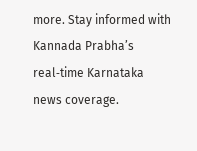more. Stay informed with Kannada Prabha’s real‑time Karnataka news coverage.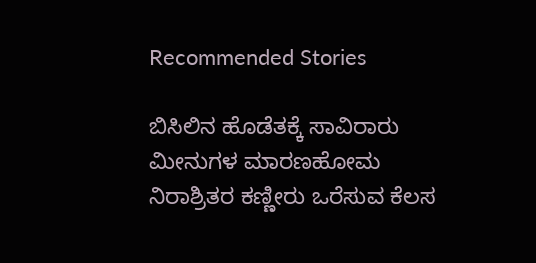Recommended Stories

ಬಿಸಿಲಿನ ಹೊಡೆತಕ್ಕೆ ಸಾವಿರಾರು ಮೀನುಗಳ ಮಾರಣಹೋಮ
ನಿರಾಶ್ರಿತರ ಕಣ್ಣೀರು ಒರೆಸುವ ಕೆಲಸ